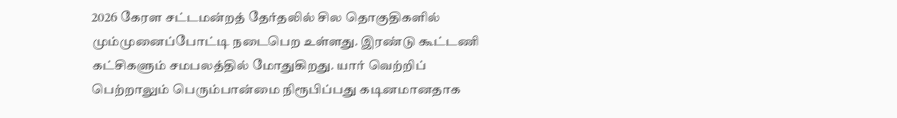2026 கேரள சட்டமன்றத் தேர்தலில் சில தொகுதிகளில் மும்முனைப்போட்டி நடைபெற உள்ளது. இரண்டு கூட்டணி கட்சிகளும் சமபலத்தில் மோதுகிறது. யார் வெற்றிப் பெற்றாலும் பெரும்பான்மை நிரூபிப்பது கடினமானதாக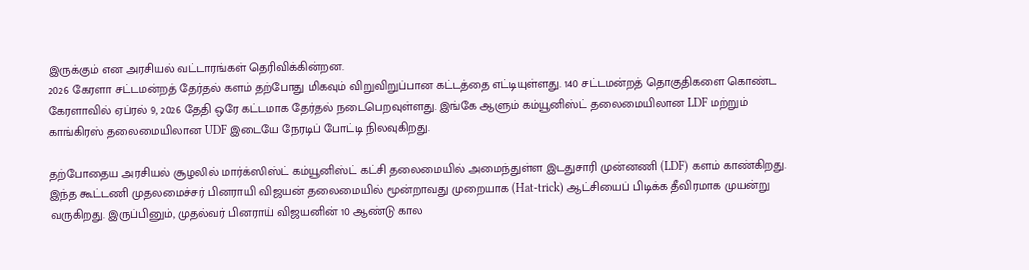இருக்கும் என அரசியல் வட்டாரங்கள் தெரிவிக்கின்றன.
2026 கேரளா சட்டமன்றத் தேர்தல் களம் தற்போது மிகவும் விறுவிறுப்பான கட்டத்தை எட்டியுள்ளது. 140 சட்டமன்றத் தொகுதிகளை கொண்ட கேரளாவில் ஏப்ரல் 9, 2026 தேதி ஒரே கட்டமாக தேர்தல் நடைபெறவுள்ளது. இங்கே ஆளும் கம்யூனிஸ்ட் தலைமையிலான LDF மற்றும் காங்கிரஸ் தலைமையிலான UDF இடையே நேரடிப் போட்டி நிலவுகிறது.

தற்போதைய அரசியல் சூழலில் மார்க்ஸிஸ்ட் கம்யூனிஸ்ட் கட்சி தலைமையில் அமைந்துள்ள இடதுசாரி முன்னணி (LDF) களம் காண்கிறது. இந்த கூட்டணி முதலமைச்சர் பினராயி விஜயன் தலைமையில் மூன்றாவது முறையாக (Hat-trick) ஆட்சியைப் பிடிக்க தீவிரமாக முயன்று வருகிறது. இருப்பினும், முதல்வர் பினராய் விஜயனின் 10 ஆண்டு கால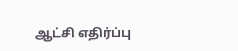ஆட்சி எதிர்ப்பு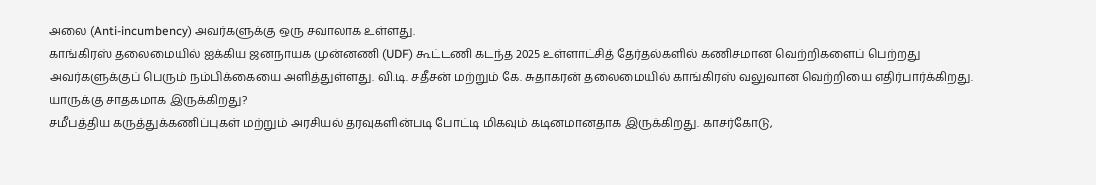அலை (Anti-incumbency) அவர்களுக்கு ஒரு சவாலாக உள்ளது.
காங்கிரஸ் தலைமையில் ஐக்கிய ஜனநாயக முன்னணி (UDF) கூட்டணி கடந்த 2025 உள்ளாட்சித் தேர்தல்களில் கணிசமான வெற்றிகளைப் பெற்றது அவர்களுக்குப் பெரும் நம்பிக்கையை அளித்துள்ளது. வி.டி. சதீசன் மற்றும் கே. சுதாகரன் தலைமையில் காங்கிரஸ் வலுவான வெற்றியை எதிர்பார்க்கிறது.
யாருக்கு சாதகமாக இருக்கிறது?
சமீபத்திய கருத்துக்கணிப்புகள் மற்றும் அரசியல் தரவுகளின்படி போட்டி மிகவும் கடினமானதாக இருக்கிறது. காசர்கோடு,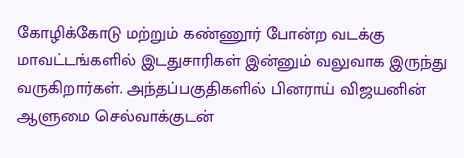கோழிக்கோடு மற்றும் கண்ணூர் போன்ற வடக்கு மாவட்டங்களில் இடதுசாரிகள் இன்னும் வலுவாக இருந்து வருகிறார்கள். அந்தப்பகுதிகளில் பினராய் விஜயனின் ஆளுமை செல்வாக்குடன்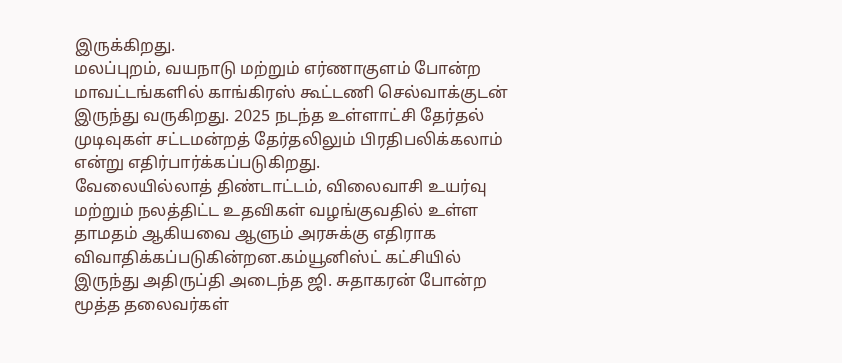இருக்கிறது.
மலப்புறம், வயநாடு மற்றும் எர்ணாகுளம் போன்ற மாவட்டங்களில் காங்கிரஸ் கூட்டணி செல்வாக்குடன் இருந்து வருகிறது. 2025 நடந்த உள்ளாட்சி தேர்தல் முடிவுகள் சட்டமன்றத் தேர்தலிலும் பிரதிபலிக்கலாம் என்று எதிர்பார்க்கப்படுகிறது.
வேலையில்லாத் திண்டாட்டம், விலைவாசி உயர்வு மற்றும் நலத்திட்ட உதவிகள் வழங்குவதில் உள்ள தாமதம் ஆகியவை ஆளும் அரசுக்கு எதிராக விவாதிக்கப்படுகின்றன.கம்யூனிஸ்ட் கட்சியில் இருந்து அதிருப்தி அடைந்த ஜி. சுதாகரன் போன்ற மூத்த தலைவர்கள்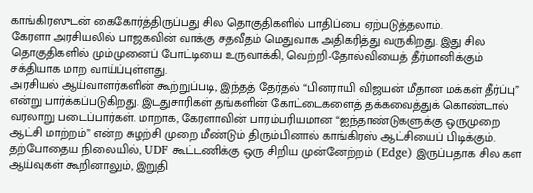காங்கிரஸுடன் கைகோர்த்திருப்பது சில தொகுதிகளில் பாதிப்பை ஏற்படுத்தலாம்.
கேரளா அரசியலில் பாஜகவின் வாக்கு சதவீதம் மெதுவாக அதிகரித்து வருகிறது. இது சில தொகுதிகளில் மும்முனைப் போட்டியை உருவாக்கி, வெற்றி-தோல்வியைத் தீர்மானிக்கும் சக்தியாக மாற வாய்ப்புள்ளது.
அரசியல் ஆய்வாளர்களின் கூற்றுப்படி, இந்தத் தேர்தல் “பினராயி விஜயன் மீதான மக்கள் தீர்ப்பு” என்று பார்க்கப்படுகிறது. இடதுசாரிகள் தங்களின் கோட்டைகளைத் தக்கவைத்துக் கொண்டால் வரலாறு படைப்பார்கள். மாறாக, கேரளாவின் பாரம்பரியமான “ஐந்தாண்டுகளுக்கு ஒருமுறை ஆட்சி மாற்றம்” என்ற சுழற்சி முறை மீண்டும் திரும்பினால் காங்கிரஸ் ஆட்சியைப் பிடிக்கும்.
தற்போதைய நிலையில், UDF கூட்டணிக்கு ஒரு சிறிய முன்னேற்றம் (Edge) இருப்பதாக சில கள ஆய்வுகள் கூறினாலும், இறுதி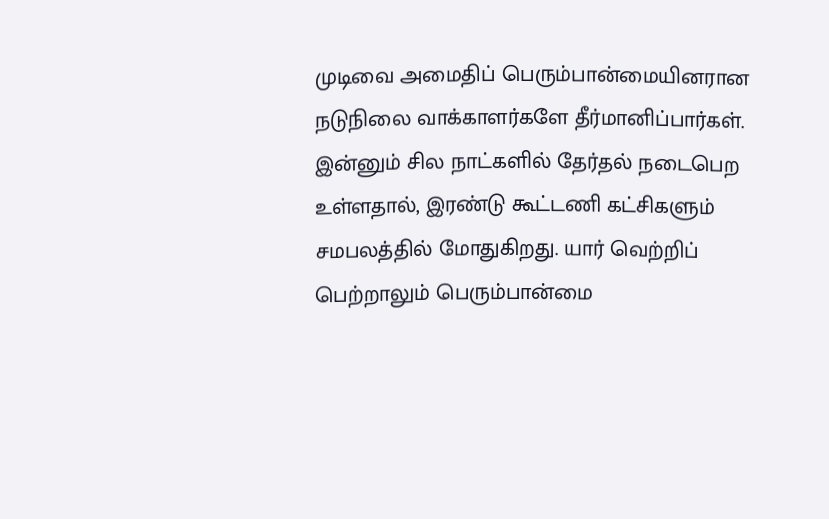முடிவை அமைதிப் பெரும்பான்மையினரான நடுநிலை வாக்காளர்களே தீர்மானிப்பார்கள்.
இன்னும் சில நாட்களில் தேர்தல் நடைபெற உள்ளதால், இரண்டு கூட்டணி கட்சிகளும் சமபலத்தில் மோதுகிறது. யார் வெற்றிப் பெற்றாலும் பெரும்பான்மை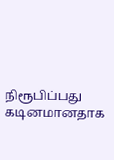நிரூபிப்பது கடினமானதாக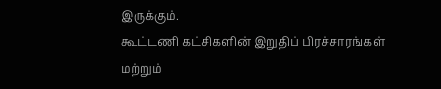இருக்கும்.
கூட்டணி கட்சிகளின் இறுதிப் பிரச்சாரங்கள் மற்றும்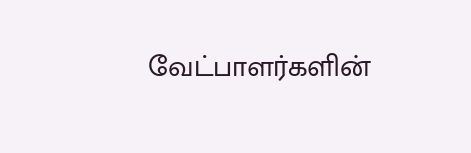வேட்பாளர்களின்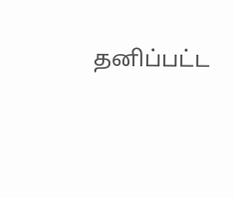தனிப்பட்ட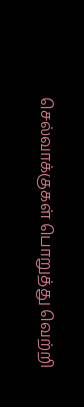செல்வாக்குகள் பொறுத்து வெற்றி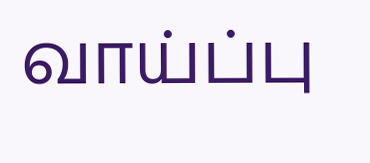வாய்ப்பு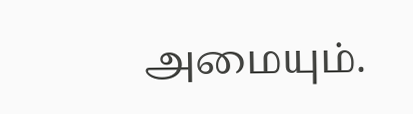அமையும்.